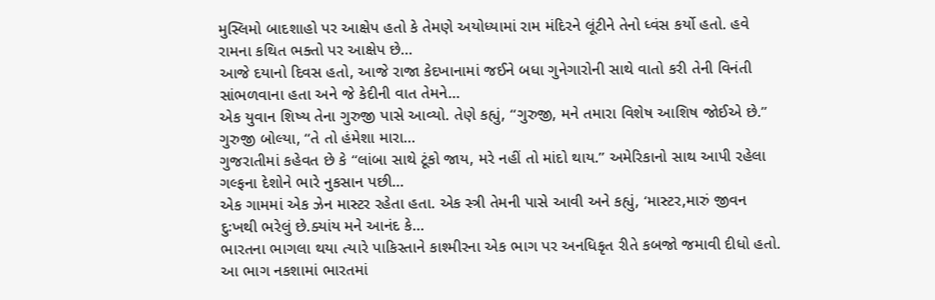મુસ્લિમો બાદશાહો પર આક્ષેપ હતો કે તેમણે અયોધ્યામાં રામ મંદિરને લૂંટીને તેનો ધ્વંસ કર્યો હતો. હવે રામના કથિત ભક્તો પર આક્ષેપ છે...
આજે દયાનો દિવસ હતો, આજે રાજા કેદખાનામાં જઈને બધા ગુનેગારોની સાથે વાતો કરી તેની વિનંતી સાંભળવાના હતા અને જે કેદીની વાત તેમને...
એક યુવાન શિષ્ય તેના ગુરુજી પાસે આવ્યો. તેણે કહ્યું, ‘‘ગુરુજી, મને તમારા વિશેષ આશિષ જોઈએ છે.’’ ગુરુજી બોલ્યા, ‘‘તે તો હંમેશા મારા...
ગુજરાતીમાં કહેવત છે કે ‘‘લાંબા સાથે ટૂંકો જાય, મરે નહીં તો માંદો થાય.’’ અમેરિકાનો સાથ આપી રહેલા ગલ્ફના દેશોને ભારે નુકસાન પછી...
એક ગામમાં એક ઝેન માસ્ટર રહેતા હતા. એક સ્ત્રી તેમની પાસે આવી અને કહ્યું, ‘માસ્ટર,મારું જીવન દુઃખથી ભરેલું છે.ક્યાંય મને આનંદ કે...
ભારતના ભાગલા થયા ત્યારે પાકિસ્તાને કાશ્મીરના એક ભાગ પર અનધિકૃત રીતે કબજો જમાવી દીધો હતો. આ ભાગ નકશામાં ભારતમાં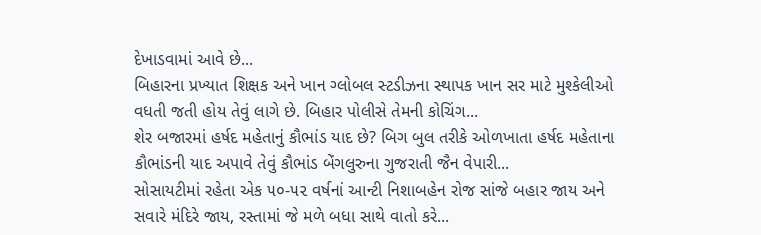દેખાડવામાં આવે છે...
બિહારના પ્રખ્યાત શિક્ષક અને ખાન ગ્લોબલ સ્ટડીઝના સ્થાપક ખાન સર માટે મુશ્કેલીઓ વધતી જતી હોય તેવું લાગે છે. બિહાર પોલીસે તેમની કોચિંગ...
શેર બજારમાં હર્ષદ મહેતાનું કૌભાંડ યાદ છે? બિગ બુલ તરીકે ઓળખાતા હર્ષદ મહેતાના કૌભાંડની યાદ અપાવે તેવું કૌભાંડ બેંગલુરુના ગુજરાતી જૈન વેપારી...
સોસાયટીમાં રહેતા એક ૫૦-૫૨ વર્ષનાં આન્ટી નિશાબહેન રોજ સાંજે બહાર જાય અને સવારે મંદિરે જાય, રસ્તામાં જે મળે બધા સાથે વાતો કરે...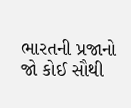ભારતની પ્રજાનો જો કોઈ સૌથી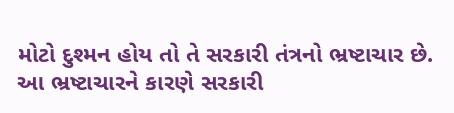મોટો દુશ્મન હોય તો તે સરકારી તંત્રનો ભ્રષ્ટાચાર છે. આ ભ્રષ્ટાચારને કારણે સરકારી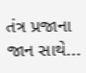તંત્ર પ્રજાના જાન સાથે...